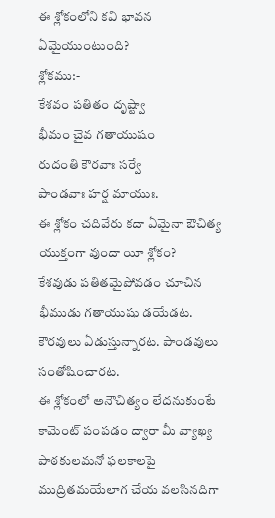ఈ శ్లోకంలోని కవి భావన ఏమైయుంటుంది?
శ్లోకము:-
కేశవం పతితం దృష్ట్వా
భీమం చైవ గతాయుషం
రుదంతి కౌరవాః సర్వే
పాండవాః హర్ష మాయుః.
ఈ శ్లోకం చదివేరు కదా ఏమైనా ఔచిత్య యుక్తంగా వుందా యీ శ్లోకం?
కేశవుడు పతితమైపోవడం చూచిన భీముడు గతాయుషు డయేడట. కౌరవులు ఏడుస్తున్నారట. పాండవులు సంతోషించారట.
ఈ శ్లోకంలో అనౌచిత్యం లేదనుకుంటే కామెంట్ పంపడం ద్వారా మీ వ్యాఖ్య పాఠకులమనో ఫలకాలపై ముద్రితమయేలాగ చేయ వలసినదిగా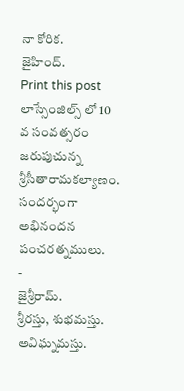నా కోరిక.
జైహింద్.
Print this post
లాస్సేంజిల్స్ లో 10 వ సంవత్సరం జరుపుచున్న శ్రీసీతారామకల్యాణం. సందర్భంగా
అభినందన పంచరత్నములు.
-
జైశ్రీరామ్.
శ్రీరస్తు, శుభమస్తు. అవిఘ్నమస్తు.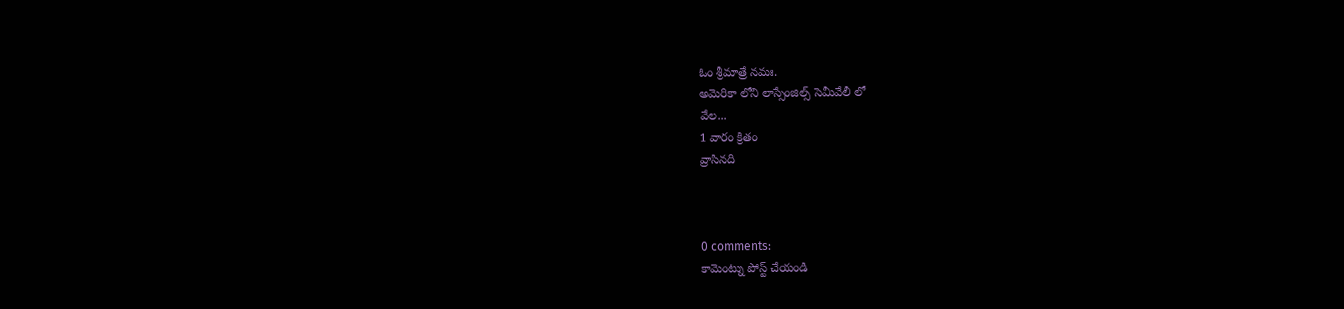ఓం శ్రీమాత్రే నమః.
అమెరికా లోని లాస్సేంజిల్స్ సెమీవేలీ లో
వేల...
1 వారం క్రితం
వ్రాసినది



0 comments:
కామెంట్ను పోస్ట్ చేయండి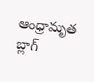ఆంధ్రామృత బ్లాగ్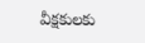వీక్షకులకు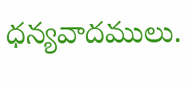ధన్యవాదములు.